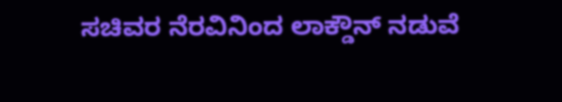ಸಚಿವರ ನೆರವಿನಿಂದ ಲಾಕ್ಡೌನ್ ನಡುವೆ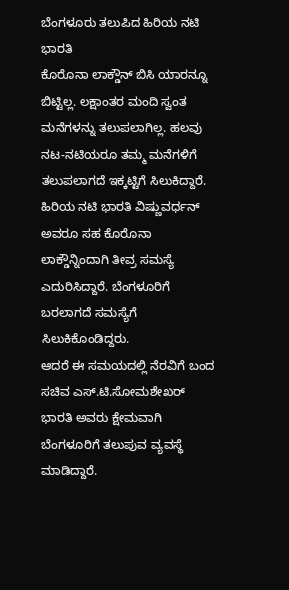ಬೆಂಗಳೂರು ತಲುಪಿದ ಹಿರಿಯ ನಟಿ ಭಾರತಿ
ಕೊರೊನಾ ಲಾಕ್ಡೌನ್ ಬಿಸಿ ಯಾರನ್ನೂ ಬಿಟ್ಟಿಲ್ಲ. ಲಕ್ಷಾಂತರ ಮಂದಿ ಸ್ವಂತ ಮನೆಗಳನ್ನು ತಲುಪಲಾಗಿಲ್ಲ. ಹಲವು ನಟ-ನಟಿಯರೂ ತಮ್ಮ ಮನೆಗಳಿಗೆ ತಲುಪಲಾಗದೆ ಇಕ್ಕಟ್ಟಿಗೆ ಸಿಲುಕಿದ್ದಾರೆ.
ಹಿರಿಯ ನಟಿ ಭಾರತಿ ವಿಷ್ಣುವರ್ಧನ್ ಅವರೂ ಸಹ ಕೊರೊನಾ ಲಾಕ್ಡೌನ್ನಿಂದಾಗಿ ತೀವ್ರ ಸಮಸ್ಯೆ ಎದುರಿಸಿದ್ದಾರೆ. ಬೆಂಗಳೂರಿಗೆ ಬರಲಾಗದೆ ಸಮಸ್ಯೆಗೆ ಸಿಲುಕಿಕೊಂಡಿದ್ದರು.
ಆದರೆ ಈ ಸಮಯದಲ್ಲಿ ನೆರವಿಗೆ ಬಂದ ಸಚಿವ ಎಸ್.ಟಿ.ಸೋಮಶೇಖರ್ ಭಾರತಿ ಅವರು ಕ್ಷೇಮವಾಗಿ ಬೆಂಗಳೂರಿಗೆ ತಲುಪುವ ವ್ಯವಸ್ಥೆ ಮಾಡಿದ್ದಾರೆ.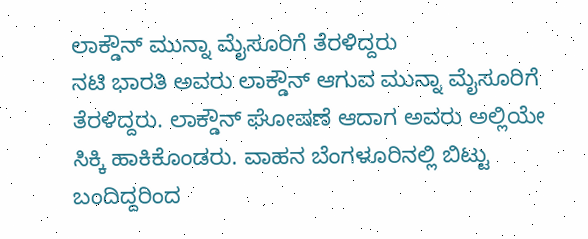ಲಾಕ್ಡೌನ್ ಮುನ್ನಾ ಮೈಸೂರಿಗೆ ತೆರಳಿದ್ದರು
ನಟಿ ಭಾರತಿ ಅವರು ಲಾಕ್ಡೌನ್ ಆಗುವ ಮುನ್ನಾ ಮೈಸೂರಿಗೆ ತೆರಳಿದ್ದರು. ಲಾಕ್ಡೌನ್ ಘೋಷಣೆ ಆದಾಗ ಅವರು ಅಲ್ಲಿಯೇ ಸಿಕ್ಕಿ ಹಾಕಿಕೊಂಡರು. ವಾಹನ ಬೆಂಗಳೂರಿನಲ್ಲಿ ಬಿಟ್ಟು ಬಂದಿದ್ದರಿಂದ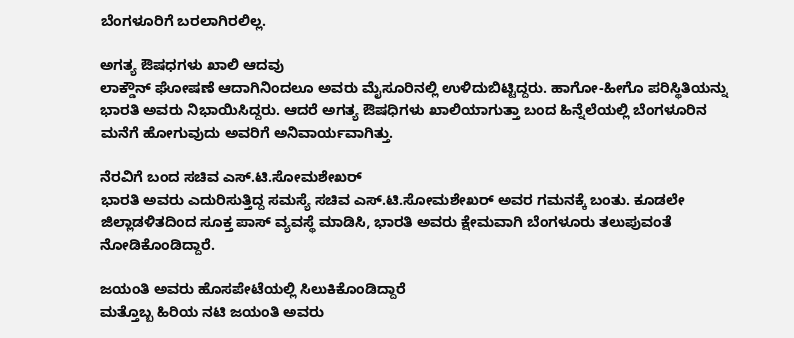ಬೆಂಗಳೂರಿಗೆ ಬರಲಾಗಿರಲಿಲ್ಲ.

ಅಗತ್ಯ ಔಷಧಗಳು ಖಾಲಿ ಆದವು
ಲಾಕ್ಡೌನ್ ಘೋಷಣೆ ಆದಾಗಿನಿಂದಲೂ ಅವರು ಮೈಸೂರಿನಲ್ಲಿ ಉಳಿದುಬಿಟ್ಟಿದ್ದರು. ಹಾಗೋ-ಹೀಗೊ ಪರಿಸ್ಥಿತಿಯನ್ನು ಭಾರತಿ ಅವರು ನಿಭಾಯಿಸಿದ್ದರು. ಆದರೆ ಅಗತ್ಯ ಔಷಧಿಗಳು ಖಾಲಿಯಾಗುತ್ತಾ ಬಂದ ಹಿನ್ನೆಲೆಯಲ್ಲಿ ಬೆಂಗಳೂರಿನ ಮನೆಗೆ ಹೋಗುವುದು ಅವರಿಗೆ ಅನಿವಾರ್ಯವಾಗಿತ್ತು.

ನೆರವಿಗೆ ಬಂದ ಸಚಿವ ಎಸ್.ಟಿ.ಸೋಮಶೇಖರ್
ಭಾರತಿ ಅವರು ಎದುರಿಸುತ್ತಿದ್ದ ಸಮಸ್ಯೆ ಸಚಿವ ಎಸ್.ಟಿ.ಸೋಮಶೇಖರ್ ಅವರ ಗಮನಕ್ಕೆ ಬಂತು. ಕೂಡಲೇ ಜಿಲ್ಲಾಡಳಿತದಿಂದ ಸೂಕ್ತ ಪಾಸ್ ವ್ಯವಸ್ಥೆ ಮಾಡಿಸಿ, ಭಾರತಿ ಅವರು ಕ್ಷೇಮವಾಗಿ ಬೆಂಗಳೂರು ತಲುಪುವಂತೆ ನೋಡಿಕೊಂಡಿದ್ದಾರೆ.

ಜಯಂತಿ ಅವರು ಹೊಸಪೇಟೆಯಲ್ಲಿ ಸಿಲುಕಿಕೊಂಡಿದ್ದಾರೆ
ಮತ್ತೊಬ್ಬ ಹಿರಿಯ ನಟಿ ಜಯಂತಿ ಅವರು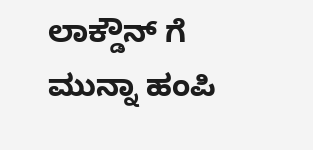ಲಾಕ್ಡೌನ್ ಗೆ ಮುನ್ನಾ ಹಂಪಿ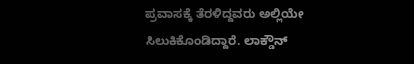ಪ್ರವಾಸಕ್ಕೆ ತೆರಳಿದ್ದವರು ಅಲ್ಲಿಯೇ ಸಿಲುಕಿಕೊಂಡಿದ್ದಾರೆ. ಲಾಕ್ಡೌನ್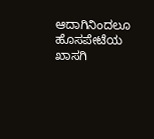ಆದಾಗಿನಿಂದಲೂ ಹೊಸಪೇಟೆಯ ಖಾಸಗಿ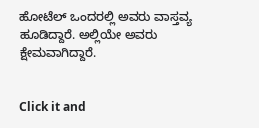ಹೋಟೆಲ್ ಒಂದರಲ್ಲಿ ಅವರು ವಾಸ್ತವ್ಯ ಹೂಡಿದ್ದಾರೆ. ಅಲ್ಲಿಯೇ ಅವರು ಕ್ಷೇಮವಾಗಿದ್ದಾರೆ.


Click it and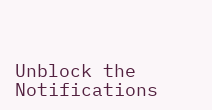Unblock the Notifications